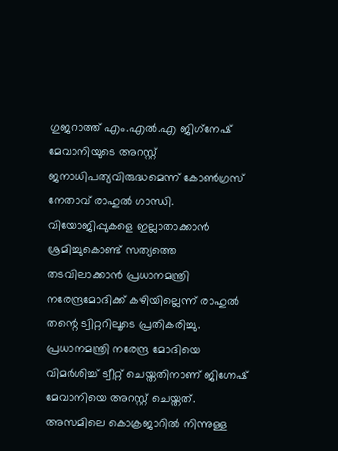ഗുജറാത്ത് എം.എല്‍.എ ജിഗ്‌നേഷ് മേവാനിയുടെ അറസ്റ്റ് ജനാധിപത്യവിരുദ്ധമെന്ന് കോണ്‍ഗ്രസ് നേതാവ് രാഹുല്‍ ഗാന്ധി. വിയോജിപ്പുകളെ ഇല്ലാതാക്കാന്‍ ശ്രമിച്ചുകൊണ്ട് സത്യത്തെ തടവിലാക്കാന്‍ പ്രധാനമന്ത്രി നരേന്ദ്രമോദിക്ക് കഴിയില്ലെന്ന് രാഹുൽ തന്റെ ട്വിറ്ററിലൂടെ പ്രതികരിച്ചു. പ്രധാനമന്ത്രി നരേന്ദ്ര മോദിയെ വിമര്‍ശിച്ച് ട്വീറ്റ് ചെയ്തതിനാണ് ജിഗ്നേഷ് മേവാനിയെ അറസ്റ്റ് ചെയ്തത്. അസമിലെ കൊക്രജാറില്‍ നിന്നുള്ള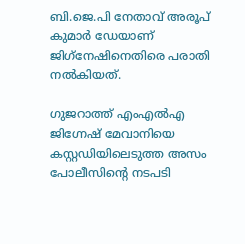ബി.ജെ.പി നേതാവ് അരൂപ് കുമാര്‍ ഡേയാണ് ജിഗ്‌നേഷിനെതിരെ പരാതി നല്‍കിയത്.

ഗുജറാത്ത് എംഎല്‍എ ജിഗ്നേഷ് മേവാനിയെ കസ്റ്റഡിയിലെടുത്ത അസം പോലീസിന്റെ നടപടി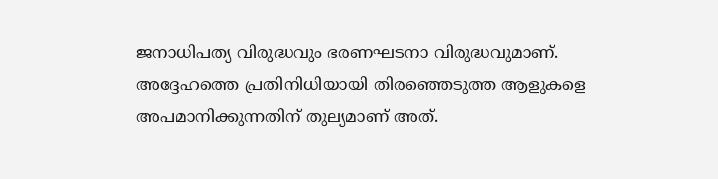ജനാധിപത്യ വിരുദ്ധവും ഭരണഘടനാ വിരുദ്ധവുമാണ്. അദ്ദേഹത്തെ പ്രതിനിധിയായി തിരഞ്ഞെടുത്ത ആളുകളെ അപമാനിക്കുന്നതിന് തുല്യമാണ് അത്.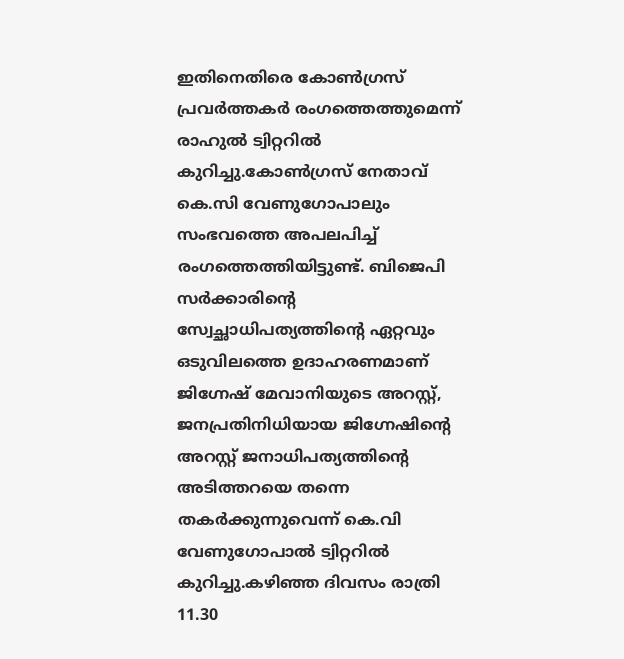ഇതിനെതിരെ കോണ്‍ഗ്രസ് പ്രവര്‍ത്തകര്‍ രംഗത്തെത്തുമെന്ന് രാഹുല്‍ ട്വിറ്ററില്‍ കുറിച്ചു.കോണ്‍ഗ്രസ് നേതാവ് കെ.സി വേണുഗോപാലും സംഭവത്തെ അപലപിച്ച് രംഗത്തെത്തിയിട്ടുണ്ട്. ബിജെപി സര്‍ക്കാരിന്റെ സ്വേച്ഛാധിപത്യത്തിന്റെ ഏറ്റവും ഒടുവിലത്തെ ഉദാഹരണമാണ് ജിഗ്നേഷ് മേവാനിയുടെ അറസ്റ്റ്, ജനപ്രതിനിധിയായ ജിഗ്നേഷിന്റെ അറസ്റ്റ് ജനാധിപത്യത്തിന്റെ അടിത്തറയെ തന്നെ തകര്‍ക്കുന്നുവെന്ന് കെ.വി വേണുഗോപാല്‍ ട്വിറ്ററില്‍ കുറിച്ചു.കഴിഞ്ഞ ദിവസം രാത്രി 11.30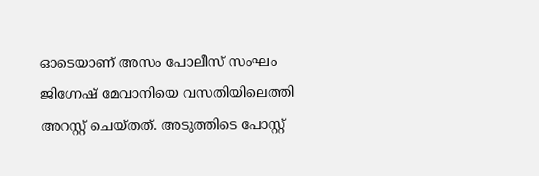ഓടെയാണ് അസം പോലീസ് സംഘം ജിഗ്നേഷ് മേവാനിയെ വസതിയിലെത്തി അറസ്റ്റ് ചെയ്തത്. അടുത്തിടെ പോസ്റ്റ്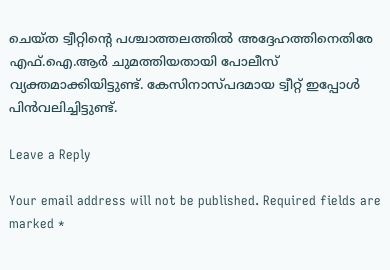ചെയ്ത ട്വീറ്റിന്റെ പശ്ചാത്തലത്തില്‍ അദ്ദേഹത്തിനെതിരേ എഫ്.ഐ.ആര്‍ ചുമത്തിയതായി പോലീസ് വ്യക്തമാക്കിയിട്ടുണ്ട്. കേസിനാസ്പദമായ ട്വീറ്റ് ഇപ്പോള്‍ പിന്‍വലിച്ചിട്ടുണ്ട്.

Leave a Reply

Your email address will not be published. Required fields are marked *